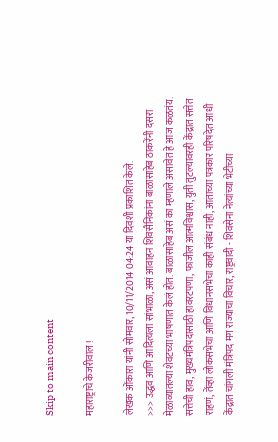Skip to main content

महाराष्ट्राचे केजरीवाल !

लेखक ओंकारा यांनी सोमवार, 10/11/2014 04:24 या दिवशी प्रकाशित केले.
>>> उद्धव आणि आदित्यला सांभाळा, असं आवाहन शिवसैनिकांना बाळासाहेब ठाकरेंनी दसरा मेळाव्यातल्या शेवटच्या भाषणात केलं होत. बाळासाहेब असं का म्हणाले असावेत हे आज कळतंय. सत्तेची हाव, मुख्यमंत्रिपदासाठी हावरटपणा, फाजील आत्मविश्वास, युती तुटल्यावरही केंद्रात सत्तेत राहणं, तेंव्हा लोकसभेचा आणि विधानसभेचा काही संबंध नाही, आताच्या पत्रकार परिषदेत आधी केंद्रात चांगली मंत्रिपद मग राज्याचा विचार, राष्ट्रवादी - शिवसेना नेत्यांच्या भेटीच्या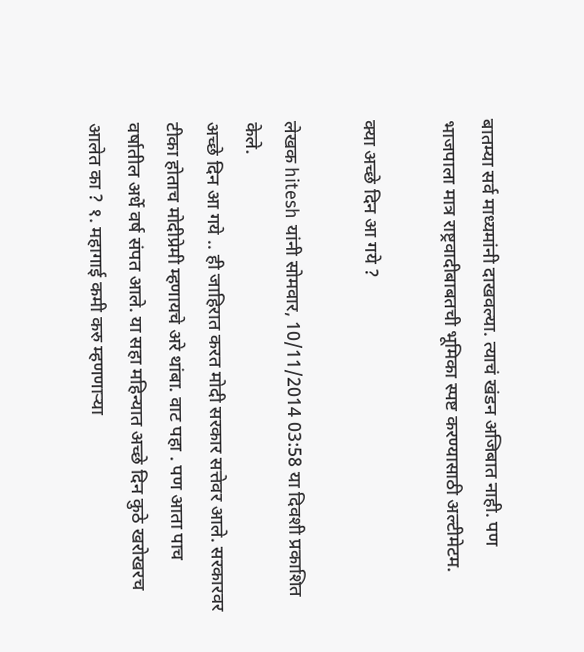बातम्या सर्व माध्यमांनी दाखवल्या. त्याचं खंडन अजिबात नाही. पण भाजपाला मात्र राष्ट्रवादीबाबतची भूमिका स्पष्ट करण्यासाठी अल्टीमेटम.

क्या अच्छे दिन आ गये ?

लेखक hitesh यांनी सोमवार, 10/11/2014 03:58 या दिवशी प्रकाशित केले.
अच्छे दिन आ गये .. ही जाहिरात करत मोदी सरकार सत्तेवर आले. सरकारवर टीका होताच मोदीप्रेमी म्हणायचे अरे थांबा. वाट पहा . पण आता पाच वर्षातील अर्धे वर्ष संपत आले. या सहा महिन्यात अच्छे दिन कुठे खरोखरच आलेत का ? १. महागाई कमी करु म्हणणार्‍या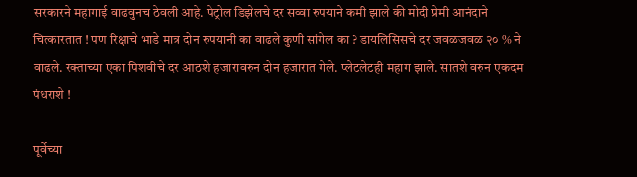सरकारने महागाई वाढवुनच ठेवली आहे. पेट्रोल डिझेलचे दर सव्वा रुपयाने कमी झाले की मोदी प्रेमी आनंदाने चित्कारतात ! पण रिक्षाचे भाडे मात्र दोन रुपयानी का वाढले कुणी सांगेल का ? डायलिसिसचे दर जवळजवळ २० % ने वाढले. रक्ताच्या एका पिशवीचे दर आठशे हजारावरुन दोन हजारात गेले. प्लेटलेटही महाग झाले. सातशे वरुन एकदम पंधराशे !

पूर्वेच्या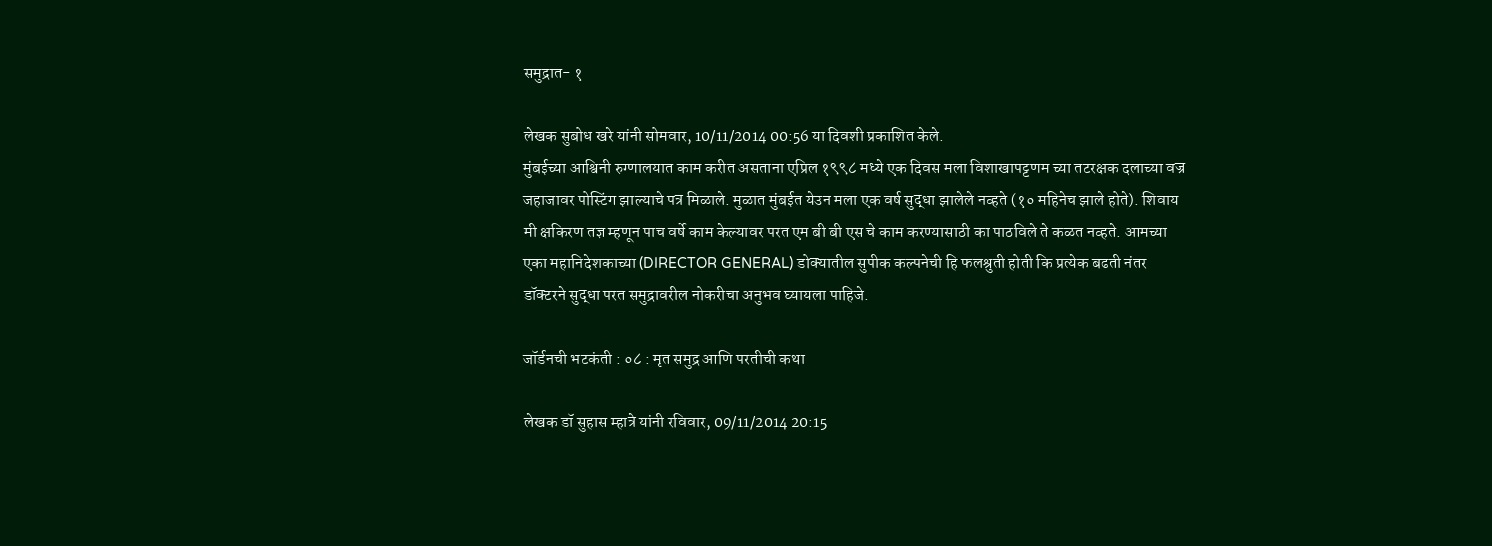समुद्रात- १

लेखक सुबोध खरे यांनी सोमवार, 10/11/2014 00:56 या दिवशी प्रकाशित केले.
मुंबईच्या आश्विनी रुग्णालयात काम करीत असताना एप्रिल १९९८ मध्ये एक दिवस मला विशाखापट्टणम च्या तटरक्षक दलाच्या वज्र जहाजावर पोस्टिंग झाल्याचे पत्र मिळाले. मुळात मुंबईत येउन मला एक वर्ष सुद्धा झालेले नव्हते (१० महिनेच झाले होते). शिवाय मी क्षकिरण तज्ञ म्हणून पाच वर्षे काम केल्यावर परत एम बी बी एस चे काम करण्यासाठी का पाठविले ते कळत नव्हते. आमच्या एका महानिदेशकाच्या (DIRECTOR GENERAL) डोक्यातील सुपीक कल्पनेची हि फलश्रुती होती कि प्रत्येक बढती नंतर डॉक्टरने सुद्धा परत समुद्रावरील नोकरीचा अनुभव घ्यायला पाहिजे.

जॉर्डनची भटकंती : ०८ : मृत समुद्र आणि परतीची कथा

लेखक डॉ सुहास म्हात्रे यांनी रविवार, 09/11/2014 20:15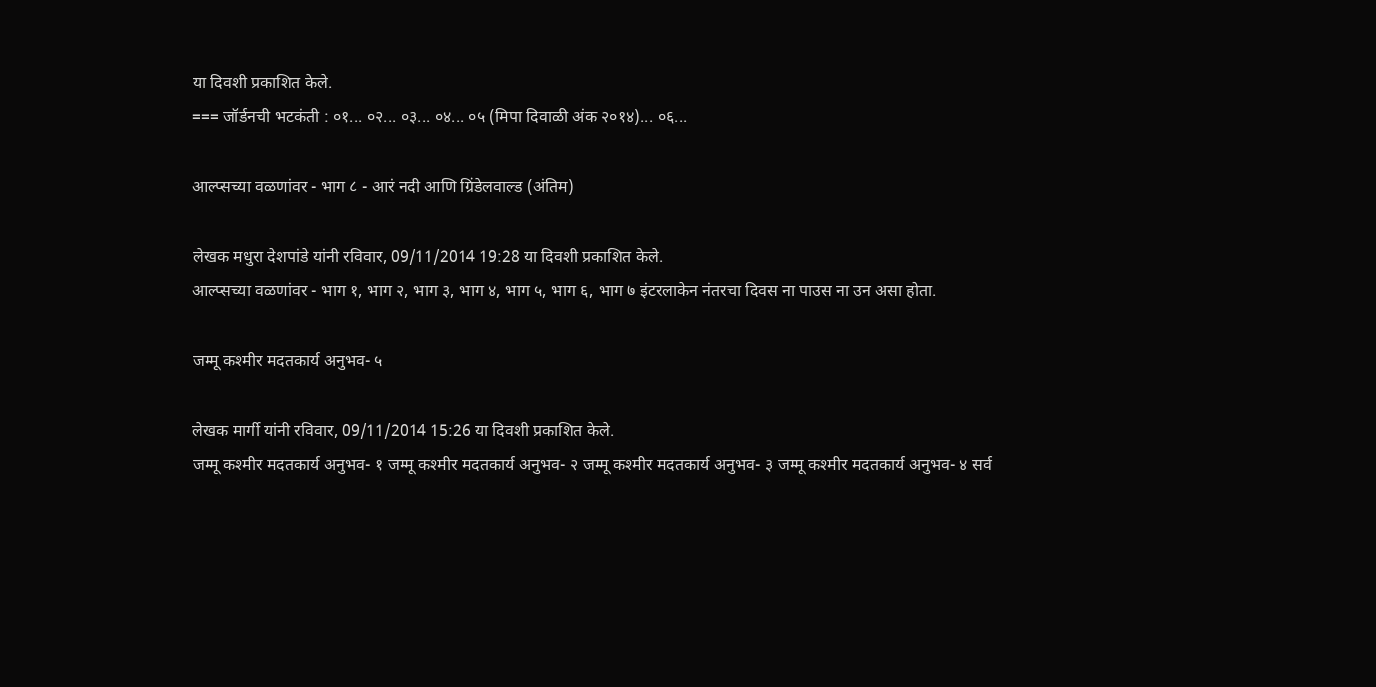या दिवशी प्रकाशित केले.
=== जॉर्डनची भटकंती : ०१... ०२... ०३... ०४... ०५ (मिपा दिवाळी अंक २०१४)... ०६...

आल्प्सच्या वळणांवर - भाग ८ - आरं नदी आणि ग्रिंडेलवाल्ड (अंतिम)

लेखक मधुरा देशपांडे यांनी रविवार, 09/11/2014 19:28 या दिवशी प्रकाशित केले.
आल्प्सच्या वळणांवर - भाग १, भाग २, भाग ३, भाग ४, भाग ५, भाग ६, भाग ७ इंटरलाकेन नंतरचा दिवस ना पाउस ना उन असा होता.

जम्मू कश्मीर मदतकार्य अनुभव- ५

लेखक मार्गी यांनी रविवार, 09/11/2014 15:26 या दिवशी प्रकाशित केले.
जम्मू कश्मीर मदतकार्य अनुभव- १ जम्मू कश्मीर मदतकार्य अनुभव- २ जम्मू कश्मीर मदतकार्य अनुभव- ३ जम्मू कश्मीर मदतकार्य अनुभव- ४ सर्व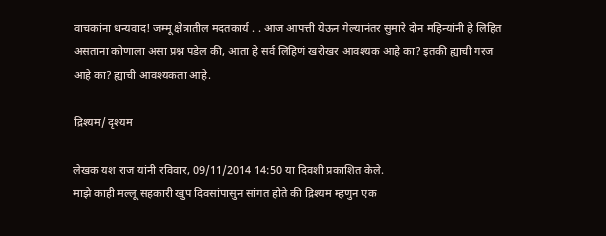वाचकांना धन्यवाद! जम्मू क्षेत्रातील मदतकार्य . . आज आपत्ती येऊन गेल्यानंतर सुमारे दोन महिन्यांनी हे लिहित असताना कोणाला असा प्रश्न पडेल की, आता हे सर्व लिहिणं खरोखर आवश्यक आहे का? इतकी ह्याची गरज आहे का? ह्याची‌ आवश्यकता आहे.

द्रिश्यम/ दृश्यम

लेखक यश राज यांनी रविवार, 09/11/2014 14:50 या दिवशी प्रकाशित केले.
माझे काही मल्लू सहकारी खुप दिवसांपासुन सांगत होते की द्रिश्यम म्हणुन एक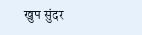खुप सुंदर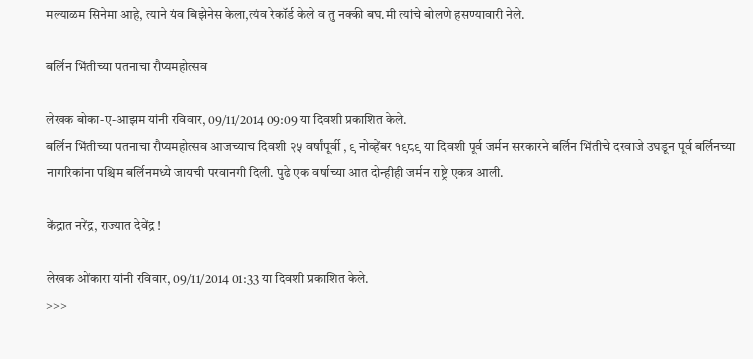मल्याळम सिनेमा आहे, त्याने यंव बिझेनेस केला,त्यंव रेकॉर्ड केले व तु नक्की बघ.मी त्यांचे बोलणे हसण्यावारी नेले.

बर्लिन भिंतीच्या पतनाचा रौप्यमहोत्सव

लेखक बोका-ए-आझम यांनी रविवार, 09/11/2014 09:09 या दिवशी प्रकाशित केले.
बर्लिन भिंतीच्या पतनाचा रौप्यमहोत्सव आजच्याच दिवशी २५ वर्षांपूर्वी , ९ नोव्हेंबर १९८९ या दिवशी पूर्व जर्मन सरकारने बर्लिन भिंतीचे दरवाजे उघडून पूर्व बर्लिनच्या नागरिकांना पश्चिम बर्लिनमध्ये जायची परवानगी दिली. पुढे एक वर्षाच्या आत दोन्हीही जर्मन राष्ट्रे एकत्र आली.

केंद्रात नरेंद्र, राज्यात देवेंद्र !

लेखक ओंकारा यांनी रविवार, 09/11/2014 01:33 या दिवशी प्रकाशित केले.
>>>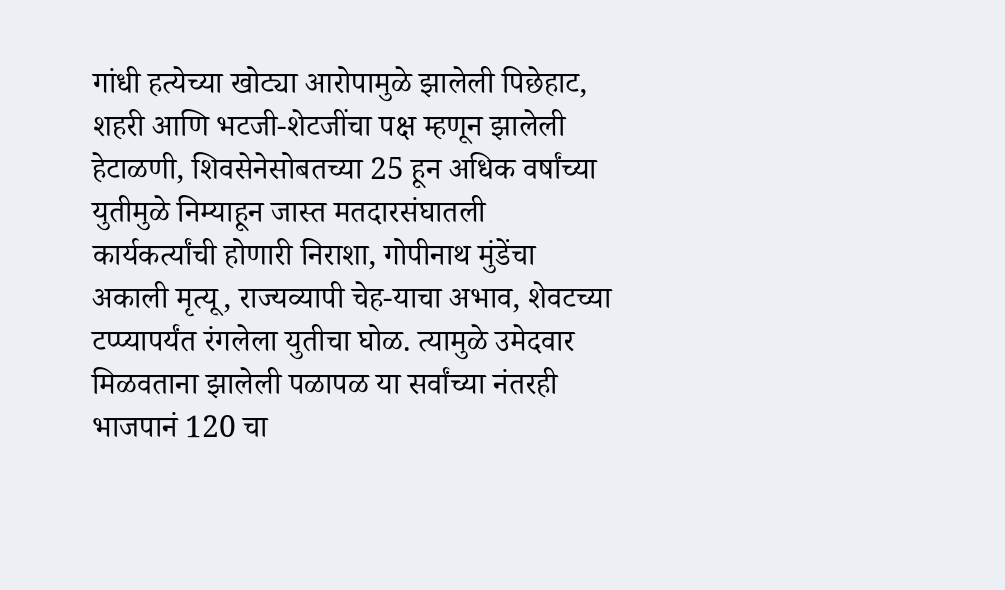गांधी हत्येच्या खोट्या आरोपामुळे झालेली पिछेहाट, शहरी आणि भटजी-शेटजींचा पक्ष म्हणून झालेली हेटाळणी, शिवसेनेसोबतच्या 25 हून अधिक वर्षांच्या युतीमुळे निम्याहून जास्त मतदारसंघातली कार्यकर्त्यांची होणारी निराशा, गोपीनाथ मुंडेंचा अकाली मृत्यू, राज्यव्यापी चेह-याचा अभाव, शेवटच्या टप्प्यापर्यंत रंगलेला युतीचा घोळ. त्यामुळे उमेदवार मिळवताना झालेली पळापळ या सर्वांच्या नंतरही भाजपानं 120 चा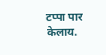टप्पा पार केलाय.